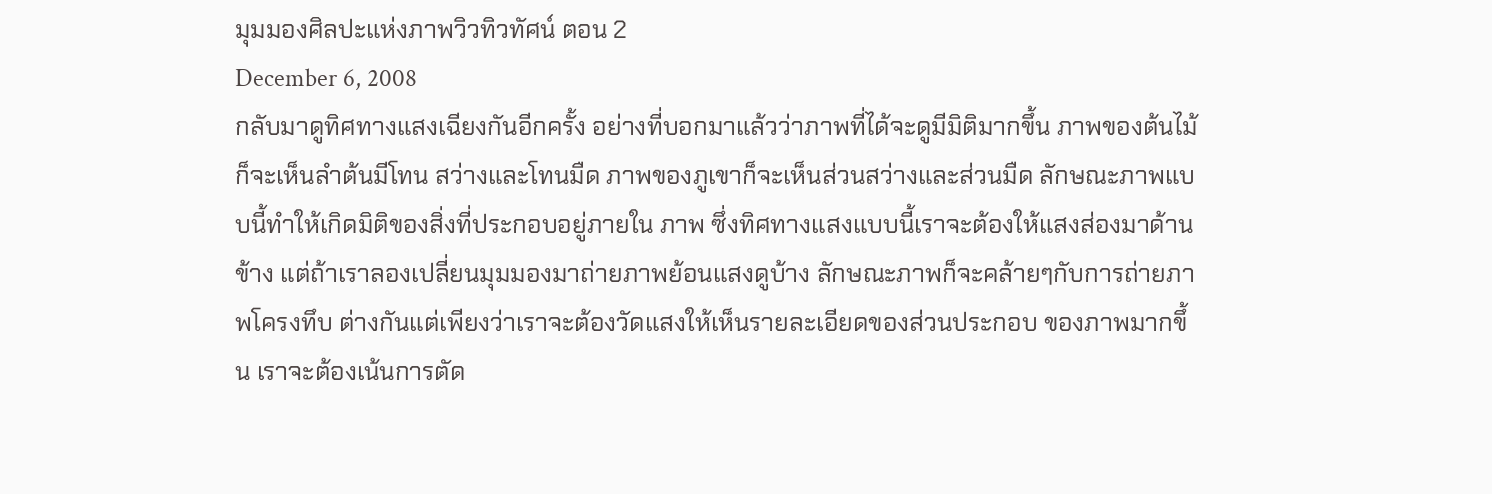มุมมองศิลปะแห่งภาพวิวทิวทัศน์ ตอน 2
December 6, 2008
กลับมาดูทิศทางแสงเฉียงกันอีกครั้ง อย่างที่บอกมาแล้วว่าภาพที่ได้จะดูมีมิติมากขึ้น ภาพของต้นไม้ก็จะเห็นลำต้นมีโทน สว่างและโทนมืด ภาพของภูเขาก็จะเห็นส่วนสว่างและส่วนมืด ลักษณะภาพแบบนี้ทำให้เกิดมิติของสิ่งที่ประกอบอยู่ภายใน ภาพ ซึ่งทิศทางแสงแบบนี้เราจะต้องให้แสงส่องมาด้านข้าง แต่ถ้าเราลองเปลี่ยนมุมมองมาถ่ายภาพย้อนแสงดูบ้าง ลักษณะภาพก็จะคล้ายๆกับการถ่ายภาพโครงทึบ ต่างกันแต่เพียงว่าเราจะต้องวัดแสงให้เห็นรายละเอียดของส่วนประกอบ ของภาพมากขึ้น เราจะต้องเน้นการตัด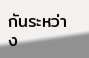กันระหว่าง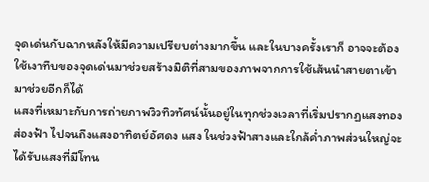จุดเด่นกับฉากหลังให้มีความเปรียบต่างมากขึ้น และในบางครั้งเราก็ อาจจะต้องใช้เงาทึบของจุดเด่นมาช่วยสร้างมิติที่สามของภาพจากการใช้เส้นนำสายตาเข้ามาช่วยอีกก็ได้
แสงที่เหมาะกับการถ่ายภาพวิวทิวทัศน์นั้นอยู่ในทุกช่วงเวลาที่เริ่มปรากฏแสงทองส่องฟ้า ไปจนถึงแสงอาทิตย์อัศดง แสง ในช่วงฟ้าสางและใกล้ค่ำภาพส่วนใหญ่จะได้รับแสงที่มีโทน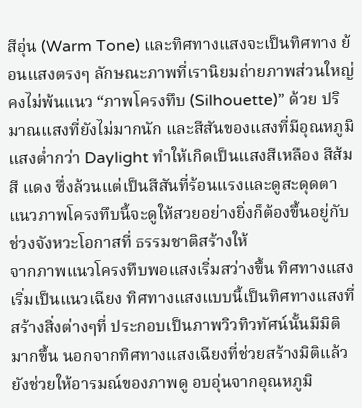สีอุ่น (Warm Tone) และทิศทางแสงจะเป็นทิศทาง ย้อนแสงตรงๆ ลักษณะภาพที่เรานิยมถ่ายภาพส่วนใหญ่คงไม่พ้นแนว “ภาพโครงทึบ (Silhouette)” ด้วย ปริมาณแสงที่ยังไม่มากนัก และสีสันของแสงที่มีอุณหภูมิแสงต่ำกว่า Daylight ทำให้เกิดเป็นแสงสีเหลือง สีส้ม สี แดง ซึ่งล้วนแต่เป็นสีสันที่ร้อนแรงและดูสะดุดตา แนวภาพโครงทึบนี้จะดูให้สวยอย่างยิ่งก็ต้องขึ้นอยู่กับช่วงจังหวะโอกาสที่ ธรรมชาติสร้างให้
จากภาพแนวโครงทึบพอแสงเริ่มสว่างขึ้น ทิศทางแสงเริ่มเป็นแนวเฉียง ทิศทางแสงแบบนี้เป็นทิศทางแสงที่สร้างสิ่งต่างๆที่ ประกอบเป็นภาพวิวทิวทัศน์นั้นมีมิติมากขึ้น นอกจากทิศทางแสงเฉียงที่ช่วยสร้างมิติแล้ว ยังช่วยให้อารมณ์ของภาพดู อบอุ่นจากอุณหภูมิ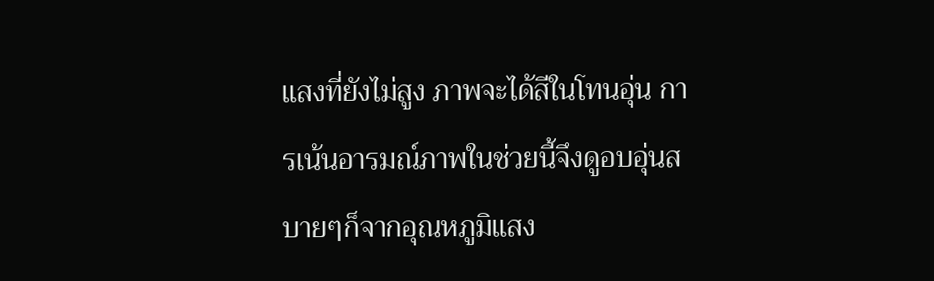แสงที่ยังไม่สูง ภาพจะได้สีในโทนอุ่น การเน้นอารมณ์ภาพในช่วยนี้จึงดูอบอุ่นสบายๆก็จากอุณหภูมิแสง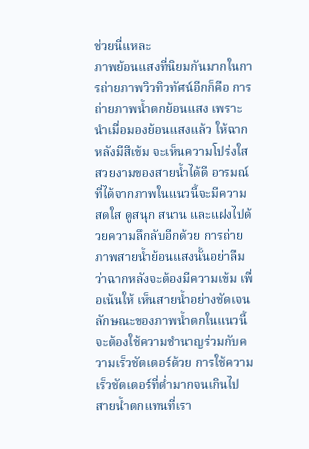ช่วยนี่แหละ
ภาพย้อนแสงที่นิยมกันมากในการถ่ายภาพวิวทิวทัศน์อีกก็คือ การถ่ายภาพน้ำตกย้อนแสง เพราะนำเมื่อมองย้อนแสงแล้ว ให้ฉากหลังมีสีเข้ม จะเห็นความโปร่งใสสวยงามของสายน้ำได้ดี อารมณ์ที่ได้จากภาพในแนวนี้จะมีความสดใส ดูสนุก สนาน และแฝงไปด้วยความลึกลับอีกด้วย การถ่ายภาพสายน้ำย้อนแสงนั้นอย่าลืมว่าฉากหลังจะต้องมีความเข้ม เพื่อเน้นให้ เห็นสายน้ำอย่างชัดเจน ลักษณะของภาพน้ำตกในแนวนี้จะต้องใช้ความชำนาญร่วมกับความเร็วชัตเตอร์ด้วย การใช้ความ เร็วชัตเตอร์ที่ต่ำมากจนเกินไป สายน้ำตกแทนที่เรา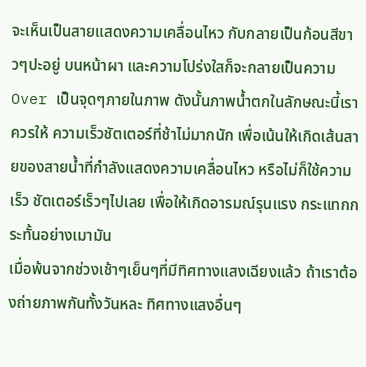จะเห็นเป็นสายแสดงความเคลื่อนไหว กับกลายเป็นก้อนสีขาวๆปะอยู่ บนหน้าผา และความโปร่งใสก็จะกลายเป็นความ Over เป็นจุดๆภายในภาพ ดังนั้นภาพน้ำตกในลักษณะนี้เราควรให้ ความเร็วชัตเตอร์ที่ช้าไม่มากนัก เพื่อเน้นให้เกิดเส้นสายของสายน้ำที่กำลังแสดงความเคลื่อนไหว หรือไม่ก็ใช้ความเร็ว ชัตเตอร์เร็วๆไปเลย เพื่อให้เกิดอารมณ์รุนแรง กระแทกกระทั้นอย่างเมามัน
เมื่อพ้นจากช่วงเช้าๆเย็นๆที่มีทิศทางแสงเฉียงแล้ว ถ้าเราต้องถ่ายภาพกันทั้งวันหละ ทิศทางแสงอื่นๆ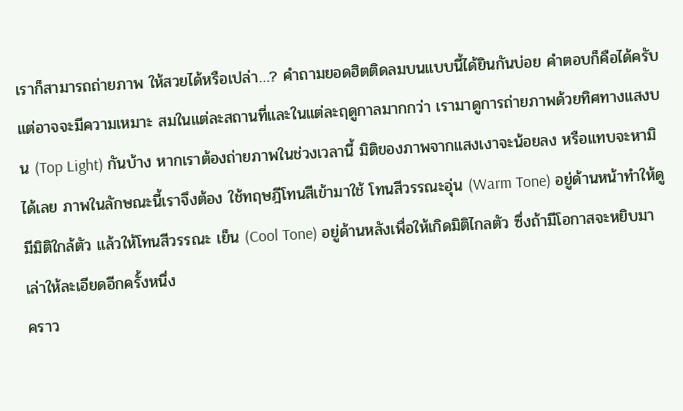เราก็สามารถถ่ายภาพ ให้สวยได้หรือเปล่า…? คำถามยอดฮิตติดลมบนแบบนี้ได้ยินกันบ่อย คำตอบก็คือได้ครับ แต่อาจจะมีความเหมาะ สมในแต่ละสถานที่และในแต่ละฤดูกาลมากกว่า เรามาดูการถ่ายภาพด้วยทิศทางแสงบน (Top Light) กันบ้าง หากเราต้องถ่ายภาพในช่วงเวลานี้ มิติของภาพจากแสงเงาจะน้อยลง หรือแทบจะหามิได้เลย ภาพในลักษณะนี้เราจึงต้อง ใช้ทฤษฎีโทนสีเข้ามาใช้ โทนสีวรรณะอุ่น (Warm Tone) อยู่ด้านหน้าทำให้ดูมีมิติใกล้ตัว แล้วให้โทนสีวรรณะ เย็น (Cool Tone) อยู่ด้านหลังเพื่อให้เกิดมิติไกลตัว ซึ่งถ้ามีโอกาสจะหยิบมาเล่าให้ละเอียดอีกครั้งหนึ่ง
คราว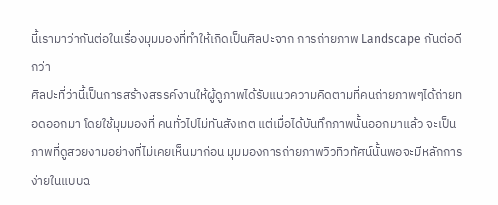นี้เรามาว่ากันต่อในเรื่องมุมมองที่ทำให้เกิดเป็นศิลปะจาก การถ่ายภาพ Landscape กันต่อดีกว่า
ศิลปะที่ว่านี้เป็นการสร้างสรรค์งานให้ผู้ดูภาพได้รับแนวความคิดตามที่คนถ่ายภาพๆได้ถ่ายทอดออกมา โดยใช้มุมมองที่ คนทั่วไปไม่ทันสังเกต แต่เมื่อได้บันทึกภาพนั้นออกมาแล้ว จะเป็นภาพที่ดูสวยงามอย่างที่ไม่เคยเห็นมาก่อน มุมมองการถ่ายภาพวิวทิวทัศน์นั้นพอจะมีหลักการง่ายในแบบฉ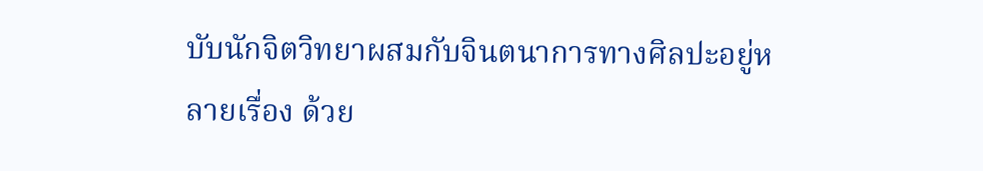บับนักจิตวิทยาผสมกับจินตนาการทางศิลปะอยู่หลายเรื่อง ด้วย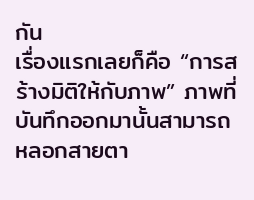กัน
เรื่องแรกเลยก็คือ “การสร้างมิติให้กับภาพ” ภาพที่บันทึกออกมานั้นสามารถหลอกสายตา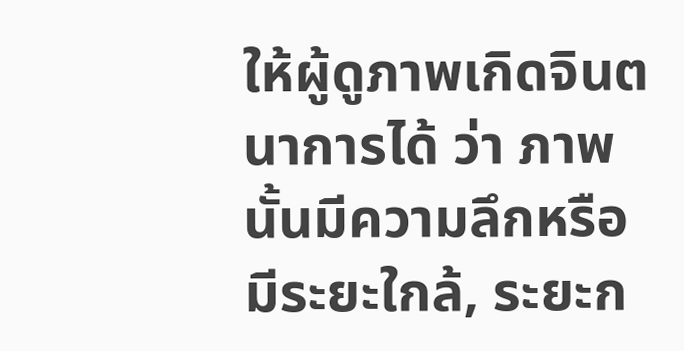ให้ผู้ดูภาพเกิดจินตนาการได้ ว่า ภาพนั้นมีความลึกหรือมีระยะใกล้, ระยะก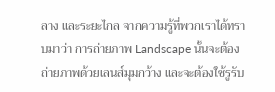ลาง และระยะไกล จากความรู้ที่พวกเราได้ทราบมาว่า การถ่ายภาพ Landscape นั้นจะต้องถ่ายภาพด้วยเลนส์มุมกว้าง และจะต้องใช้รูรับ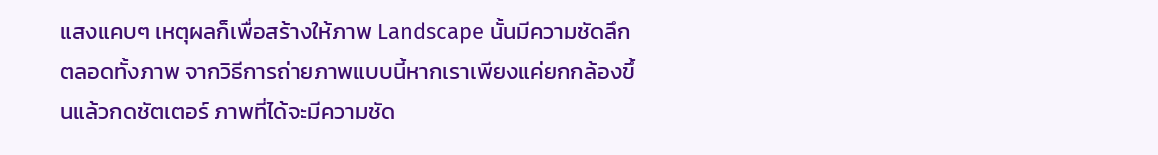แสงแคบๆ เหตุผลก็เพื่อสร้างให้ภาพ Landscape นั้นมีความชัดลึกตลอดทั้งภาพ จากวิธีการถ่ายภาพแบบนี้หากเราเพียงแค่ยกกล้องขึ้นแล้วกดชัตเตอร์ ภาพที่ได้จะมีความชัด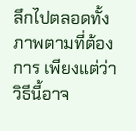ลึกไปตลอดทั้งภาพตามที่ต้องการ เพียงแต่ว่าวิธีนี้อาจ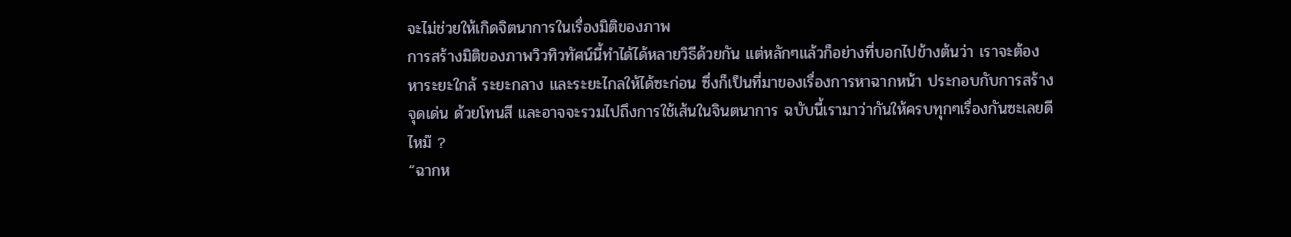จะไม่ช่วยให้เกิดจิตนาการในเรื่องมิติของภาพ
การสร้างมิติของภาพวิวทิวทัศน์นี้ทำได้ได้หลายวิธีด้วยกัน แต่หลักๆแล้วก็อย่างที่บอกไปข้างต้นว่า เราจะต้อง หาระยะใกล้ ระยะกลาง และระยะไกลให้ได้ซะก่อน ซึ่งก็เป็นที่มาของเรื่องการหาฉากหน้า ประกอบกับการสร้างจุดเด่น ด้วยโทนสี และอาจจะรวมไปถึงการใช้เส้นในจินตนาการ ฉบับนี้เรามาว่ากันให้ครบทุกๆเรื่องกันซะเลยดีไหม๊ ?
“ฉากห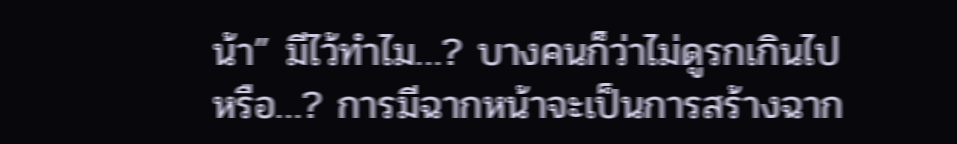น้า” มีไว้ทำไม…? บางคนก็ว่าไม่ดูรกเกินไปหรือ…? การมีฉากหน้าจะเป็นการสร้างฉาก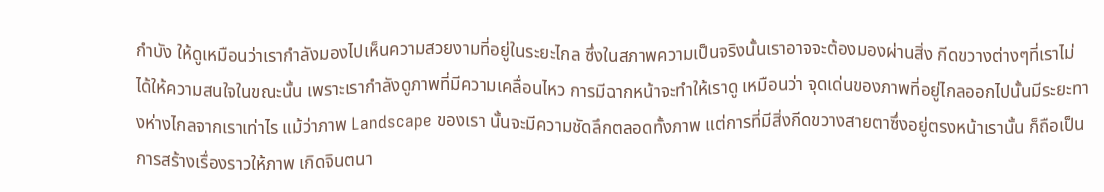กำบัง ให้ดูเหมือนว่าเรากำลังมองไปเห็นความสวยงามที่อยู่ในระยะไกล ซึ่งในสภาพความเป็นจริงนั้นเราอาจจะต้องมองผ่านสิ่ง กีดขวางต่างๆที่เราไม่ได้ให้ความสนใจในขณะนั้น เพราะเรากำลังดูภาพที่มีความเคลื่อนไหว การมีฉากหน้าจะทำให้เราดู เหมือนว่า จุดเด่นของภาพที่อยู่ไกลออกไปนั้นมีระยะทางห่างไกลจากเราเท่าไร แม้ว่าภาพ Landscape ของเรา นั้นจะมีความชัดลึกตลอดทั้งภาพ แต่การที่มีสิ่งกีดขวางสายตาซึ่งอยู่ตรงหน้าเรานั้น ก็ถือเป็นการสร้างเรื่องราวให้ภาพ เกิดจินตนา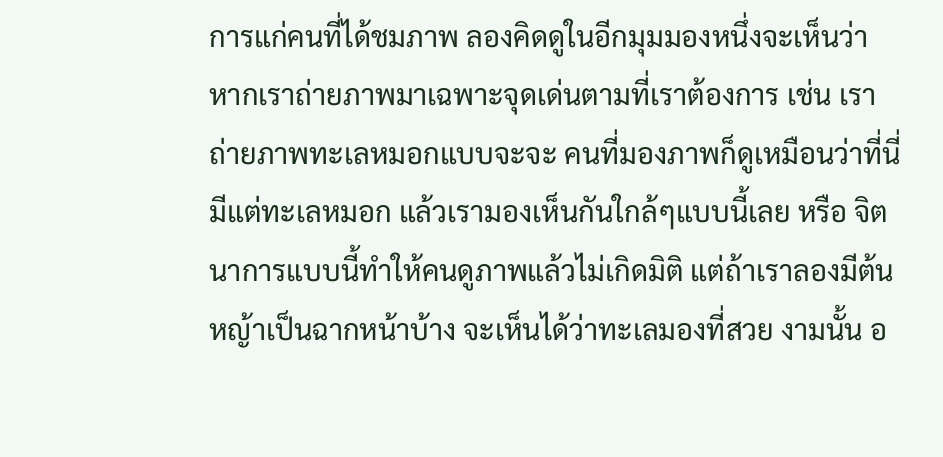การแก่คนที่ได้ชมภาพ ลองคิดดูในอีกมุมมองหนึ่งจะเห็นว่า หากเราถ่ายภาพมาเฉพาะจุดเด่นตามที่เราต้องการ เช่น เราถ่ายภาพทะเลหมอกแบบจะจะ คนที่มองภาพก็ดูเหมือนว่าที่นี่มีแต่ทะเลหมอก แล้วเรามองเห็นกันใกล้ๆแบบนี้เลย หรือ จิตนาการแบบนี้ทำให้คนดูภาพแล้วไม่เกิดมิติ แต่ถ้าเราลองมีต้นหญ้าเป็นฉากหน้าบ้าง จะเห็นได้ว่าทะเลมองที่สวย งามนั้น อ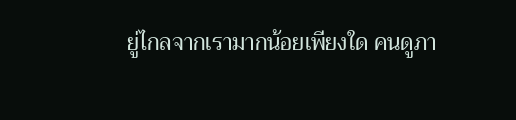ยู่ไกลจากเรามากน้อยเพียงใด คนดูภา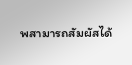พสามารถสัมผัสได้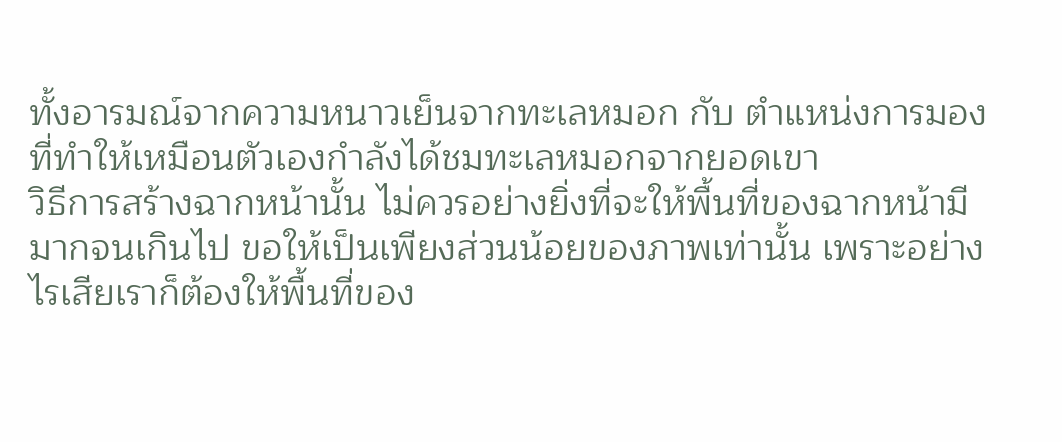ทั้งอารมณ์จากความหนาวเย็นจากทะเลหมอก กับ ตำแหน่งการมองที่ทำให้เหมือนตัวเองกำลังได้ชมทะเลหมอกจากยอดเขา
วิธีการสร้างฉากหน้านั้น ไม่ควรอย่างยิ่งที่จะให้พื้นที่ของฉากหน้ามีมากจนเกินไป ขอให้เป็นเพียงส่วนน้อยของภาพเท่านั้น เพราะอย่างไรเสียเราก็ต้องให้พื้นที่ของ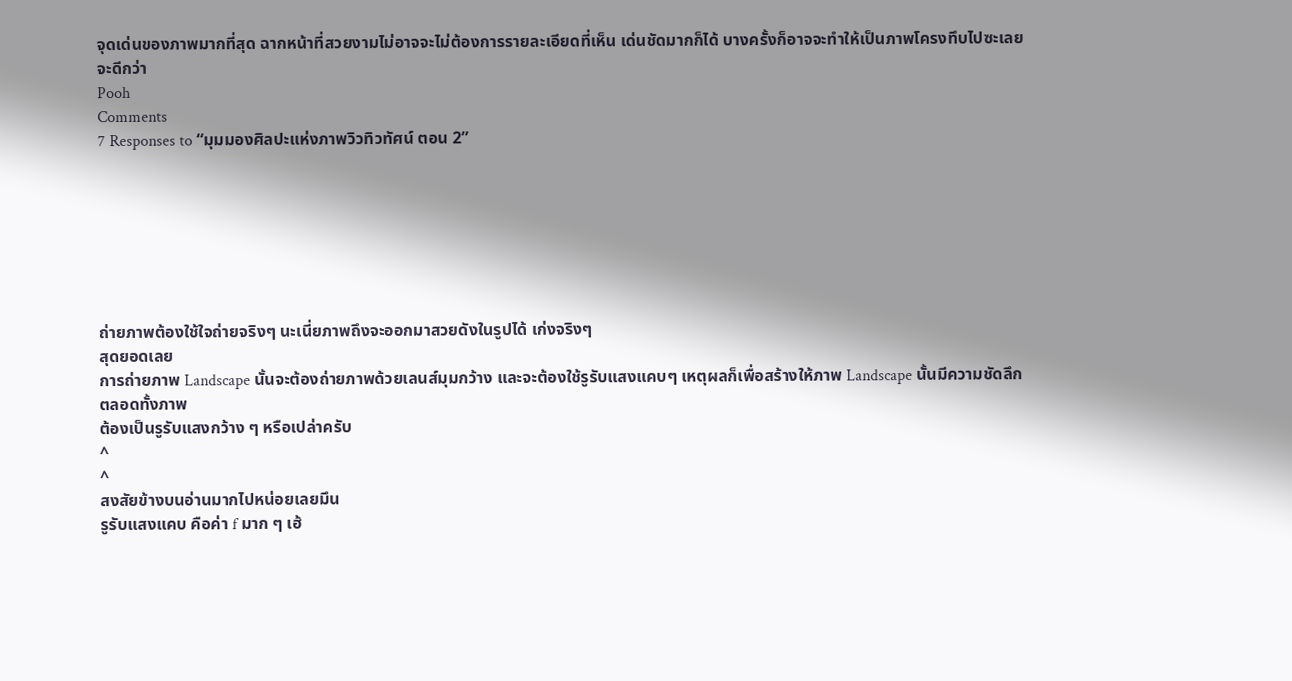จุดเด่นของภาพมากที่สุด ฉากหน้าที่สวยงามไม่อาจจะไม่ต้องการรายละเอียดที่เห็น เด่นชัดมากก็ได้ บางครั้งก็อาจจะทำให้เป็นภาพโครงทึบไปซะเลยจะดีกว่า
Pooh
Comments
7 Responses to “มุมมองศิลปะแห่งภาพวิวทิวทัศน์ ตอน 2”







ถ่ายภาพต้องใช้ใจถ่ายจริงๆ นะเนี่ยภาพถึงจะออกมาสวยดังในรูปได้ เก่งจริงๆ
สุดยอดเลย
การถ่ายภาพ Landscape นั้นจะต้องถ่ายภาพด้วยเลนส์มุมกว้าง และจะต้องใช้รูรับแสงแคบๆ เหตุผลก็เพื่อสร้างให้ภาพ Landscape นั้นมีความชัดลึกตลอดทั้งภาพ
ต้องเป็นรูรับแสงกว้าง ๆ หรือเปล่าครับ
^
^
สงสัยข้างบนอ่านมากไปหน่อยเลยมึน
รูรับแสงแคบ คือค่า f มาก ๆ เฮ้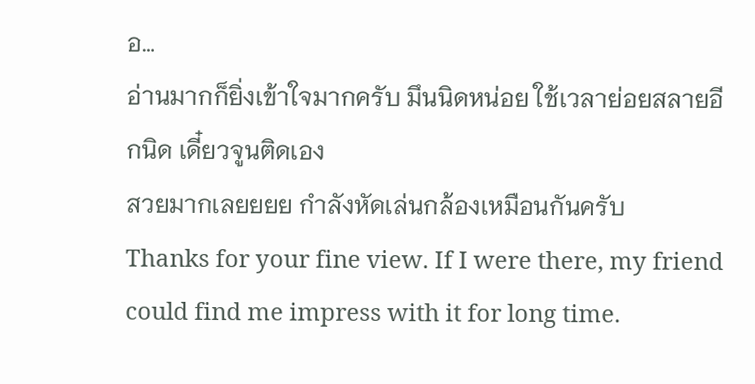อ…
อ่านมากก็ยิ่งเข้าใจมากครับ มึนนิดหน่อย ใช้เวลาย่อยสลายอีกนิด เดี๋ยวจูนติดเอง
สวยมากเลยยยย กำลังหัดเล่นกล้องเหมือนกันครับ
Thanks for your fine view. If I were there, my friend could find me impress with it for long time.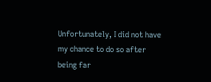Unfortunately, I did not have my chance to do so after being far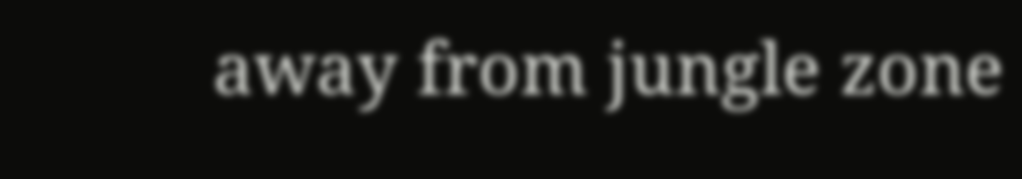away from jungle zone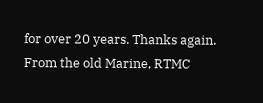for over 20 years. Thanks again. From the old Marine, RTMC